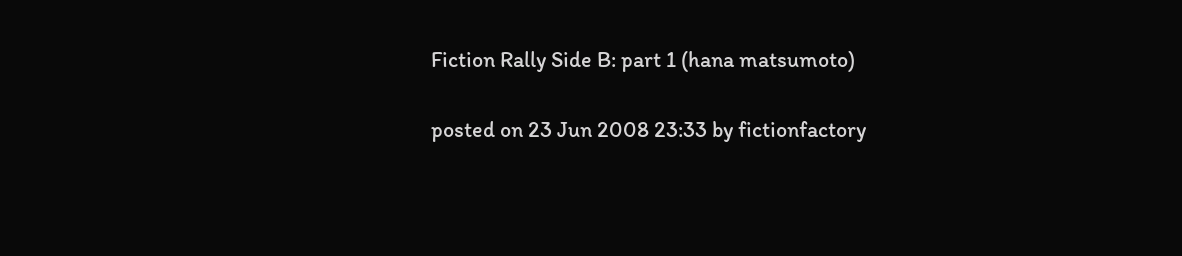Fiction Rally Side B: part 1 (hana matsumoto)

posted on 23 Jun 2008 23:33 by fictionfactory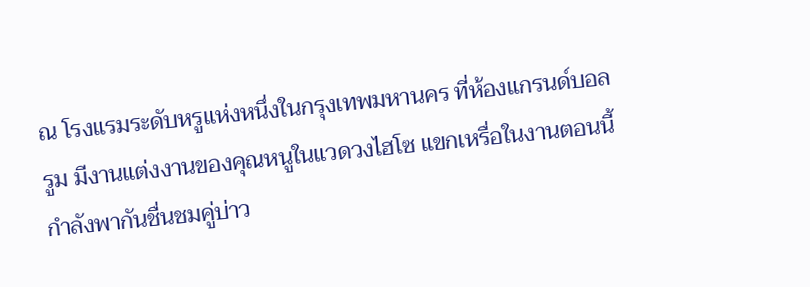ณ โรงแรมระดับหรูแห่งหนึ่งในกรุงเทพมหานคร ที่ห้องแกรนด์บอลรูม มีงานแต่งงานของคุณหนูในแวดวงไฮโซ แขกเหรื่อในงานตอนนี้กำลังพากันชื่นชมคู่บ่าว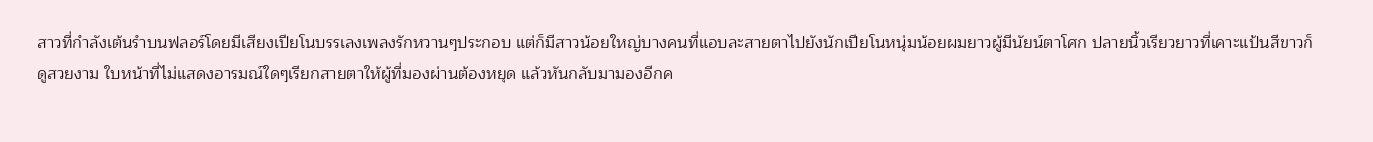สาวที่กำลังเต้นรำบนฟลอร์โดยมีเสียงเปียโนบรรเลงเพลงรักหวานๆประกอบ แต่ก็มีสาวน้อยใหญ่บางคนที่แอบละสายตาไปยังนักเปียโนหนุ่มน้อยผมยาวผู้มีนัยน์ตาโศก ปลายนิ้วเรียวยาวที่เคาะแป้นสีขาวก็ดูสวยงาม ใบหน้าที่ไม่แสดงอารมณ์ใดๆเรียกสายตาให้ผู้ที่มองผ่านต้องหยุด แล้วหันกลับมามองอีกค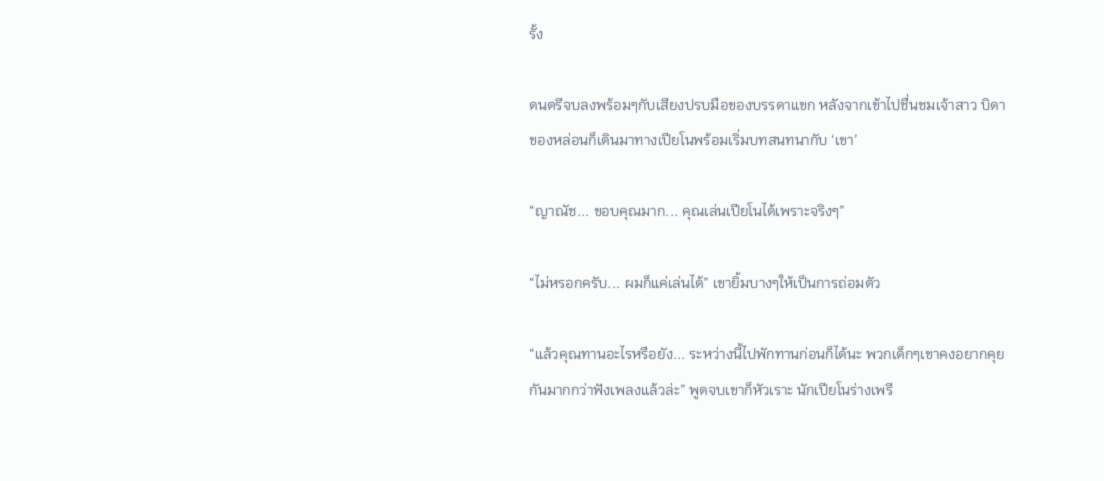รั้ง

ดนตรีจบลงพร้อมๆกับเสียงปรบมือของบรรดาแขก หลังจากเข้าไปชื่นชมเจ้าสาว บิดาของหล่อนก็เดินมาทางเปียโนพร้อมเริ่มบทสนทนากับ ‘เขา’

“ญาณัช... ขอบคุณมาก... คุณเล่นเปียโนได้เพราะจริงๆ”

“ไม่หรอกครับ... ผมก็แค่เล่นได้” เขายิ้มบางๆให้เป็นการถ่อมตัว

“แล้วคุณทานอะไรหรือยัง... ระหว่างนี้ไปพักทานก่อนก็ได้นะ พวกเด็กๆเขาคงอยากคุยกันมากกว่าฟังเพลงแล้วล่ะ” พูดจบเขาก็หัวเราะ นักเปียโนร่างเพรี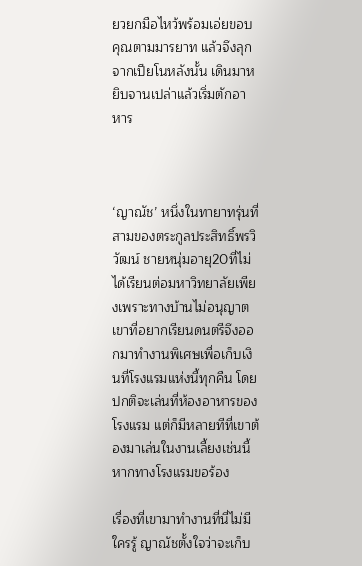ยวยกมือไหว้พร้อมเอ่ยขอบคุณตามมารยาท แล้วจึงลุกจากเปียโนหลังนั้น เดินมาหยิบจานเปล่าแล้วเริ่มตักอาหาร



‘ญาณัช’ หนึ่งในทายาทรุ่นที่สามของตระกูลประสิทธิ์พรวิวัฒน์ ชายหนุ่มอายุ20ที่ไม่ได้เรียนต่อมหาวิทยาลัยเพียงเพราะทางบ้านไม่อนุญาต เขาที่อยากเรียนดนตรีจึงออกมาทำงานพิเศษเพื่อเก็บเงินที่โรงแรมแห่งนี้ทุกคืน โดยปกติจะเล่นที่ห้องอาหารของโรงแรม แต่ก็มีหลายทีที่เขาต้องมาเล่นในงานเลี้ยงเช่นนี้หากทางโรงแรมขอร้อง

เรื่องที่เขามาทำงานที่นี่ไม่มีใครรู้ ญาณัชตั้งใจว่าจะเก็บ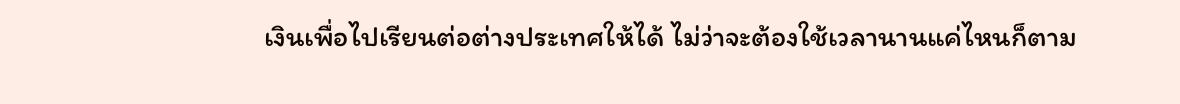เงินเพื่อไปเรียนต่อต่างประเทศให้ได้ ไม่ว่าจะต้องใช้เวลานานแค่ไหนก็ตาม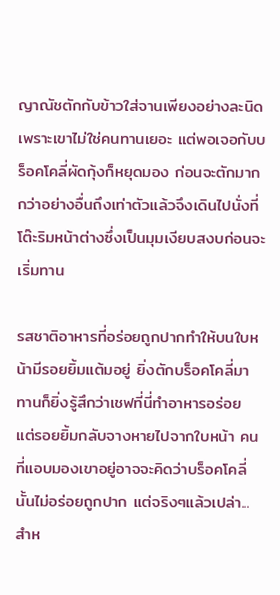ญาณัชตักกับข้าวใส่จานเพียงอย่างละนิดเพราะเขาไม่ใช่คนทานเยอะ แต่พอเจอกับบร็อคโคลี่ผัดกุ้งก็หยุดมอง ก่อนจะตักมากกว่าอย่างอื่นถึงเท่าตัวแล้วจึงเดินไปนั่งที่โต๊ะริมหน้าต่างซึ่งเป็นมุมเงียบสงบก่อนจะเริ่มทาน

รสชาติอาหารที่อร่อยถูกปากทำให้บนใบหน้ามีรอยยิ้มแต้มอยู่ ยิ่งตักบร็อคโคลี่มาทานก็ยิ่งรู้สึกว่าเชฟที่นี่ทำอาหารอร่อย แต่รอยยิ้มกลับจางหายไปจากใบหน้า คนที่แอบมองเขาอยู่อาจจะคิดว่าบร็อคโคลี่นั้นไม่อร่อยถูกปาก แต่จริงๆแล้วเปล่า... สำห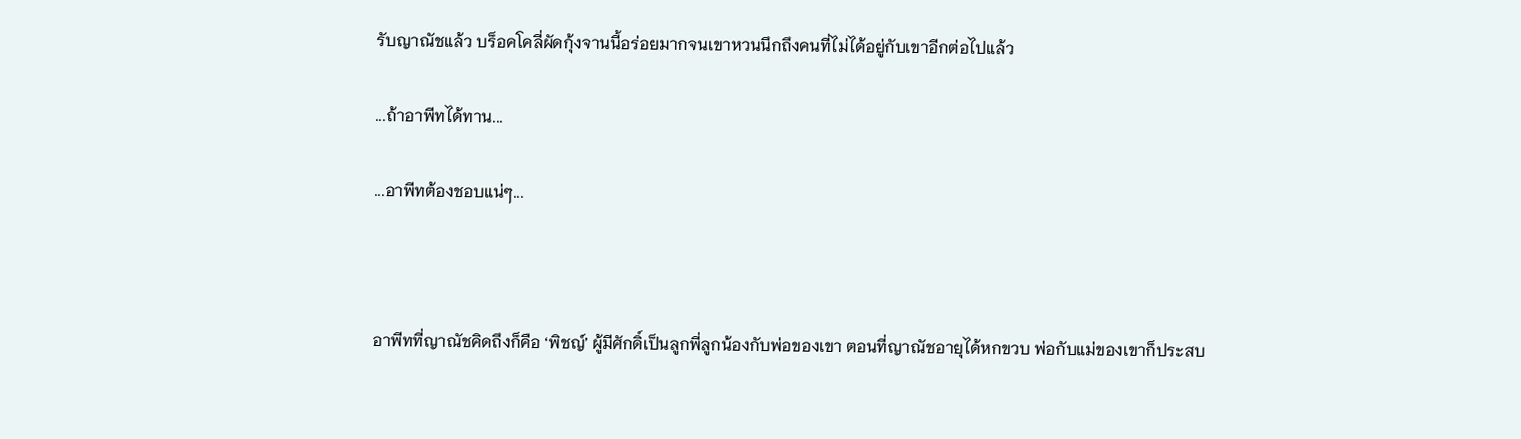รับญาณัชแล้ว บร็อคโคลี่ผัดกุ้งจานนี้อร่อยมากจนเขาหวนนึกถึงคนที่ไม่ได้อยู่กับเขาอีกต่อไปแล้ว

...ถ้าอาพีทได้ทาน...

...อาพีทต้องชอบแน่ๆ...



อาพีทที่ญาณัชคิดถึงก็คือ ‘พิชญ์’ ผู้มีศักดิ์เป็นลูกพี่ลูกน้องกับพ่อของเขา ตอนที่ญาณัชอายุได้หกขวบ พ่อกับแม่ของเขาก็ประสบ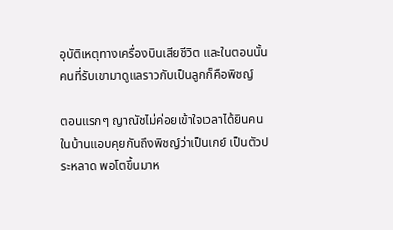อุบัติเหตุทางเครื่องบินเสียชีวิต และในตอนนั้น คนที่รับเขามาดูแลราวกับเป็นลูกก็คือพิชญ์

ตอนแรกๆ ญาณัชไม่ค่อยเข้าใจเวลาได้ยินคนในบ้านแอบคุยกันถึงพิชญ์ว่าเป็นเกย์ เป็นตัวประหลาด พอโตขึ้นมาห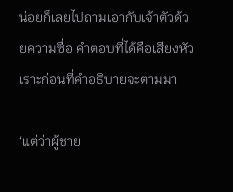น่อยก็เลยไปถามเอากับเจ้าตัวด้วยความซื่อ คำตอบที่ได้คือเสียงหัวเราะก่อนที่คำอธิบายจะตามมา

‘แต่ว่าผู้ชาย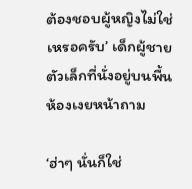ต้องชอบผู้หญิงไม่ใช่เหรอครับ’ เด็กผู้ชายตัวเล็กที่นั่งอยู่บนพื้นห้องเงยหน้าถาม

‘ฮ่าๆ นั่นก็ใช่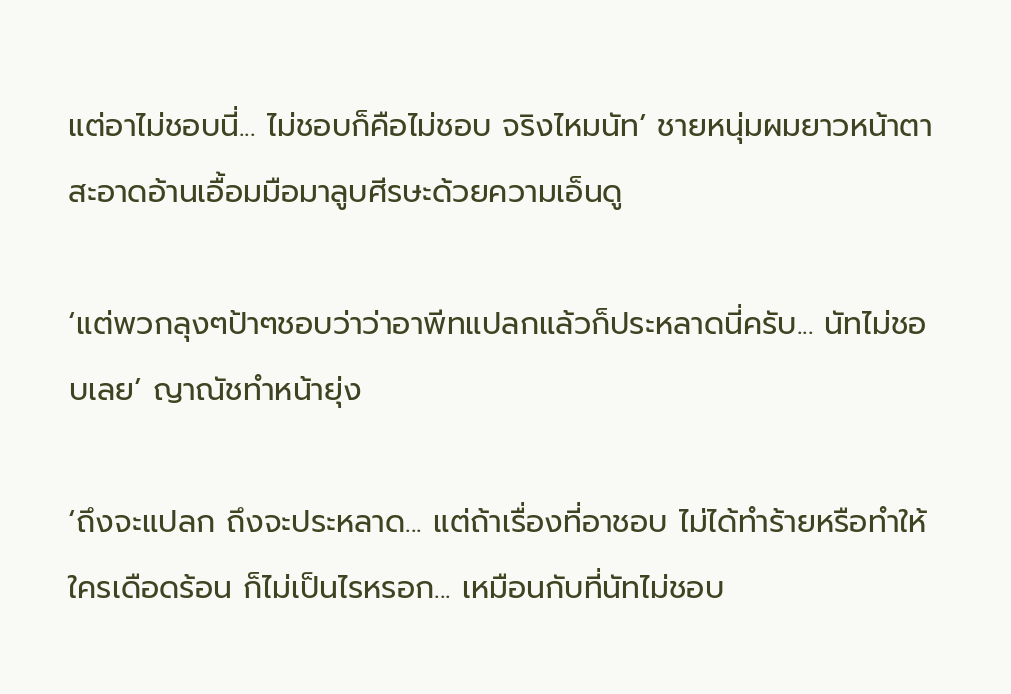แต่อาไม่ชอบนี่... ไม่ชอบก็คือไม่ชอบ จริงไหมนัท’ ชายหนุ่มผมยาวหน้าตาสะอาดอ้านเอื้อมมือมาลูบศีรษะด้วยความเอ็นดู

‘แต่พวกลุงๆป้าๆชอบว่าว่าอาพีทแปลกแล้วก็ประหลาดนี่ครับ... นัทไม่ชอบเลย’ ญาณัชทำหน้ายุ่ง

‘ถึงจะแปลก ถึงจะประหลาด... แต่ถ้าเรื่องที่อาชอบ ไม่ได้ทำร้ายหรือทำให้ใครเดือดร้อน ก็ไม่เป็นไรหรอก... เหมือนกับที่นัทไม่ชอบ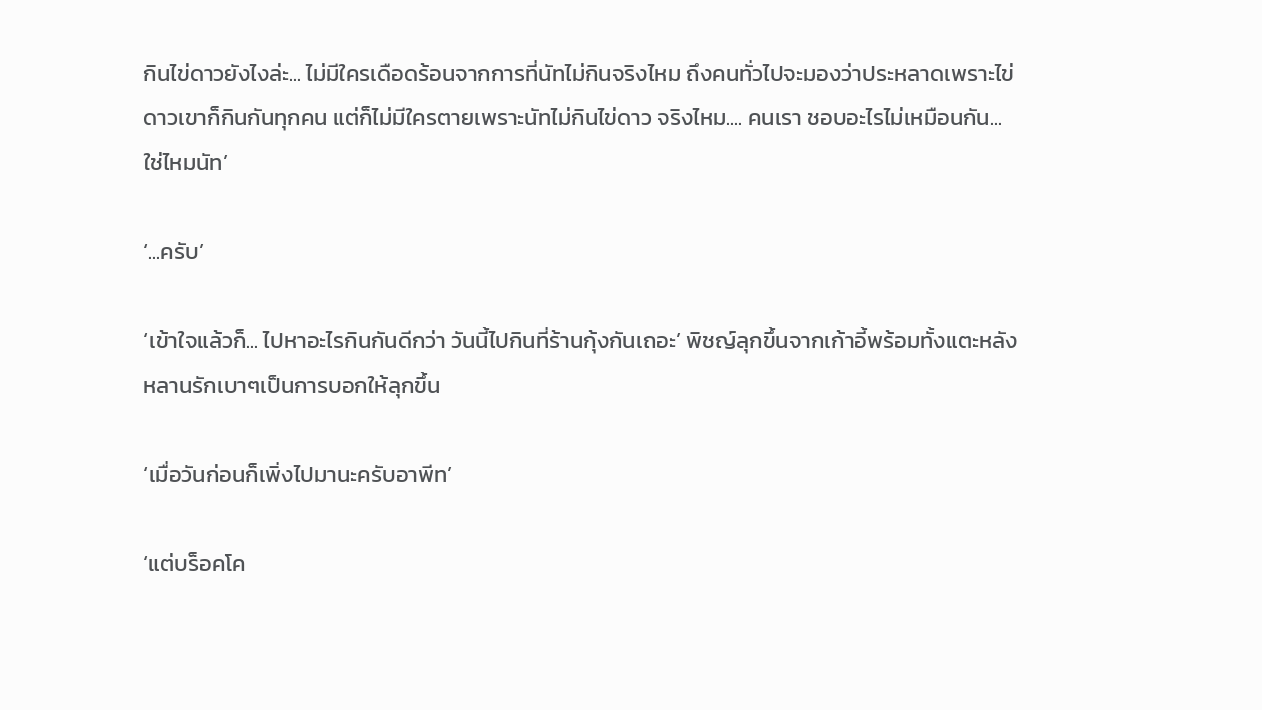กินไข่ดาวยังไงล่ะ... ไม่มีใครเดือดร้อนจากการที่นัทไม่กินจริงไหม ถึงคนทั่วไปจะมองว่าประหลาดเพราะไข่ดาวเขาก็กินกันทุกคน แต่ก็ไม่มีใครตายเพราะนัทไม่กินไข่ดาว จริงไหม.... คนเรา ชอบอะไรไม่เหมือนกัน... ใช่ไหมนัท’

‘...ครับ’

‘เข้าใจแล้วก็... ไปหาอะไรกินกันดีกว่า วันนี้ไปกินที่ร้านกุ้งกันเถอะ’ พิชญ์ลุกขึ้นจากเก้าอี้พร้อมทั้งแตะหลังหลานรักเบาๆเป็นการบอกให้ลุกขึ้น

‘เมื่อวันก่อนก็เพิ่งไปมานะครับอาพีท’

‘แต่บร็อคโค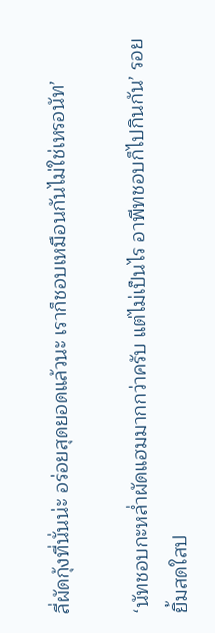ลี่ผัดกุ้งที่นั่นน่ะ อร่อยสุดยอดแล้วนะ เราก็ชอบเหมือนกันไม่ใช่เหรอนัท’

‘นัทชอบกะหล่ำผัดแฮมมากกว่าครับ แต่ไม่เป็นไร อาพีทชอบก็ไปกินกัน’ รอยยิ้มสดใสป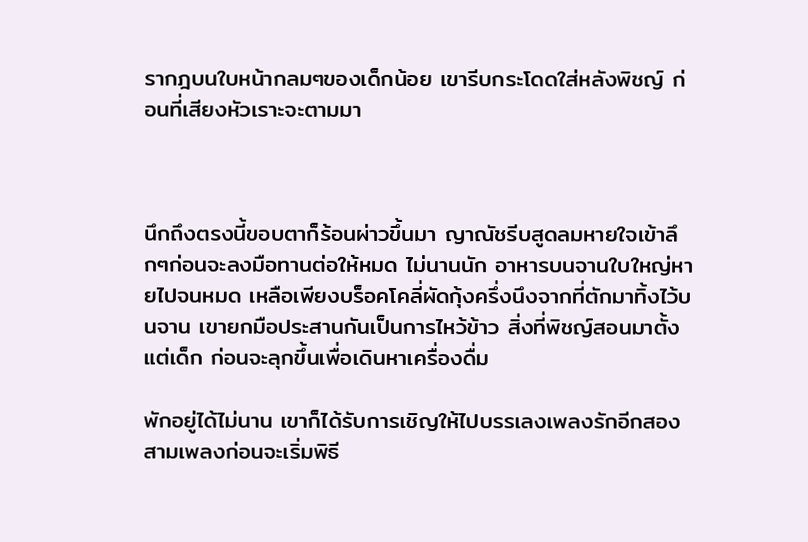รากฎบนใบหน้ากลมๆของเด็กน้อย เขารีบกระโดดใส่หลังพิชญ์ ก่อนที่เสียงหัวเราะจะตามมา



นึกถึงตรงนี้ขอบตาก็ร้อนผ่าวขึ้นมา ญาณัชรีบสูดลมหายใจเข้าลึกๆก่อนจะลงมือทานต่อให้หมด ไม่นานนัก อาหารบนจานใบใหญ่หายไปจนหมด เหลือเพียงบร็อคโคลี่ผัดกุ้งครึ่งนึงจากที่ตักมาทิ้งไว้บนจาน เขายกมือประสานกันเป็นการไหว้ข้าว สิ่งที่พิชญ์สอนมาตั้งแต่เด็ก ก่อนจะลุกขึ้นเพื่อเดินหาเครื่องดื่ม

พักอยู่ได้ไม่นาน เขาก็ได้รับการเชิญให้ไปบรรเลงเพลงรักอีกสองสามเพลงก่อนจะเริ่มพิธี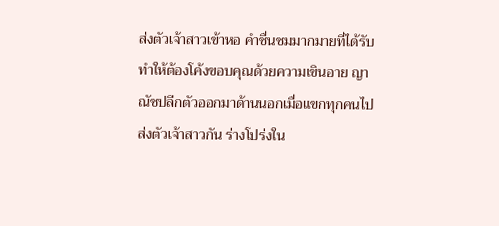ส่งตัวเจ้าสาวเข้าหอ คำชื่นชมมากมายที่ได้รับทำให้ต้องโค้งขอบคุณด้วยความเขินอาย ญาณัชปลีกตัวออกมาด้านนอกเมื่อแขกทุกคนไปส่งตัวเจ้าสาวกัน ร่างโปร่งใน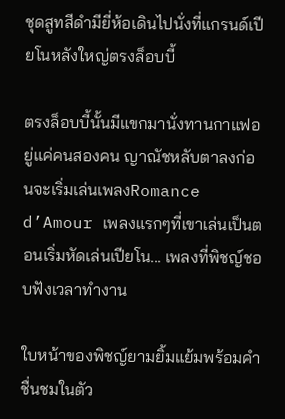ชุดสูทสีดำมียี่ห้อเดินไปนั่งที่แกรนด์เปียโนหลังใหญ่ตรงล็อบบี้

ตรงล็อบบี้นั้นมีแขกมานั่งทานกาแฟอยู่แค่คนสองคน ญาณัชหลับตาลงก่อนจะเริ่มเล่นเพลงRomance d’Amour เพลงแรกๆที่เขาเล่นเป็นตอนเริ่มหัดเล่นเปียโน... เพลงที่พิชญ์ชอบฟังเวลาทำงาน

ใบหน้าของพิชญ์ยามยิ้มแย้มพร้อมคำชื่นชมในตัว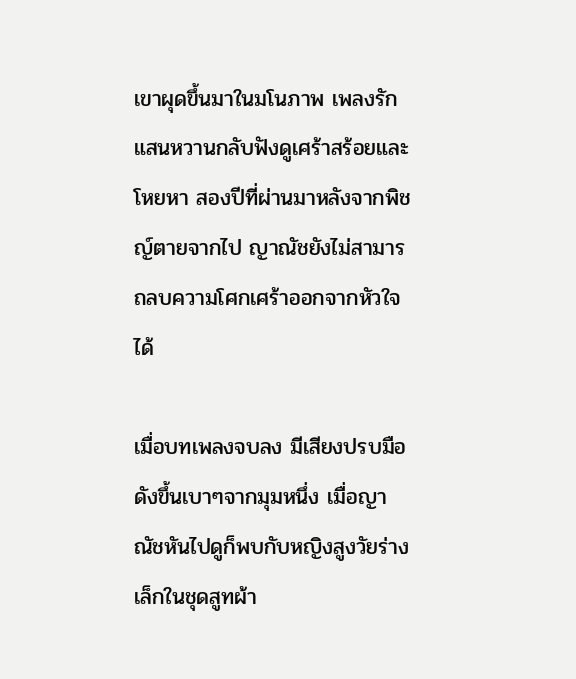เขาผุดขึ้นมาในมโนภาพ เพลงรักแสนหวานกลับฟังดูเศร้าสร้อยและโหยหา สองปีที่ผ่านมาหลังจากพิชญ์ตายจากไป ญาณัชยังไม่สามารถลบความโศกเศร้าออกจากหัวใจได้

เมื่อบทเพลงจบลง มีเสียงปรบมือดังขึ้นเบาๆจากมุมหนึ่ง เมื่อญาณัชหันไปดูก็พบกับหญิงสูงวัยร่างเล็กในชุดสูทผ้า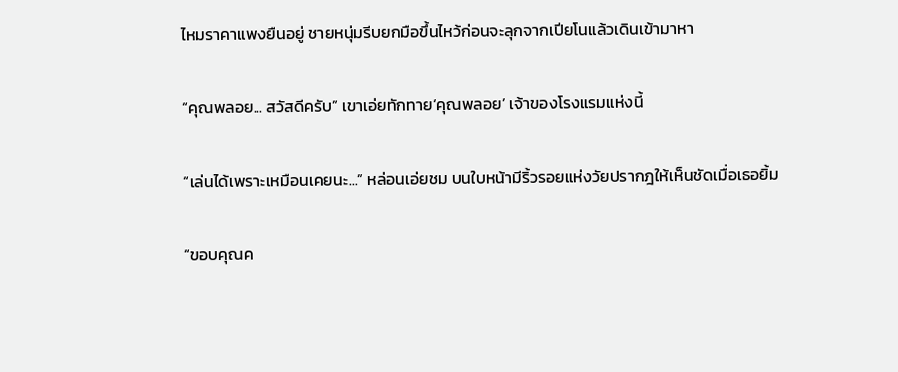ไหมราคาแพงยืนอยู่ ชายหนุ่มรีบยกมือขึ้นไหว้ก่อนจะลุกจากเปียโนแล้วเดินเข้ามาหา

“คุณพลอย... สวัสดีครับ” เขาเอ่ยทักทาย‘คุณพลอย’ เจ้าของโรงแรมแห่งนี้

“เล่นได้เพราะเหมือนเคยนะ...” หล่อนเอ่ยชม บนใบหน้ามีริ้วรอยแห่งวัยปรากฎให้เห็นชัดเมื่อเธอยิ้ม

“ขอบคุณค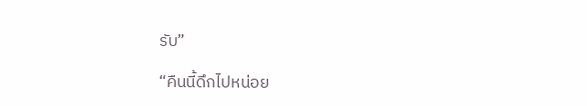รับ”

“คืนนี้ดึกไปหน่อย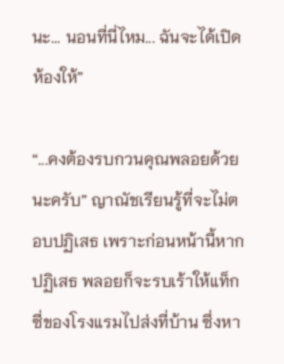นะ... นอนที่นี่ไหม... ฉันจะได้เปิดห้องให้”

“...คงต้องรบกวนคุณพลอยด้วยนะครับ” ญาณัชเรียนรู้ที่จะไม่ตอบปฏิเสธ เพราะก่อนหน้านี้หากปฏิเสธ พลอยก็จะรบเร้าให้แท็กซี่ของโรงแรมไปส่งที่บ้าน ซึ่งหา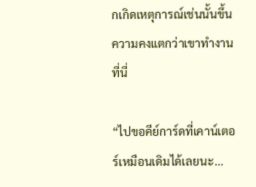กเกิดเหตุการณ์เช่นนั้นขึ้น ความคงแตกว่าเขาทำงานที่นี่

“ไปขอคีย์การ์ดที่เคาน์เตอร์เหมือนเดิมได้เลยนะ...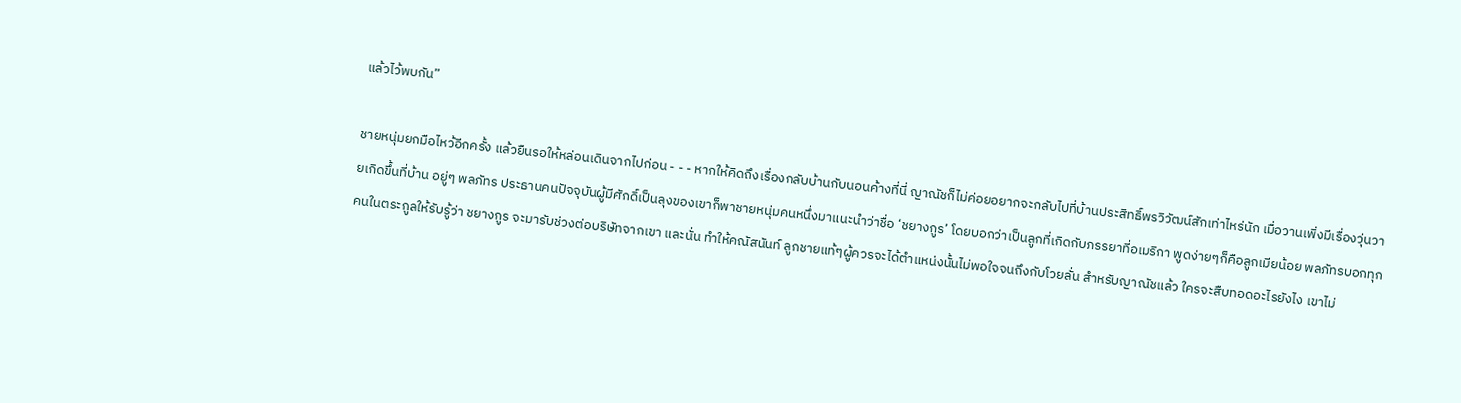แล้วไว้พบกัน”

ชายหนุ่มยกมือไหว้อีกครั้ง แล้วยืนรอให้หล่อนเดินจากไปก่อน - - - หากให้คิดถึงเรื่องกลับบ้านกับนอนค้างที่นี่ ญาณัชก็ไม่ค่อยอยากจะกลับไปที่บ้านประสิทธิ์พรวิวัฒน์สักเท่าไหร่นัก เมื่อวานเพิ่งมีเรื่องวุ่นวายเกิดขึ้นที่บ้าน อยู่ๆ พลภัทร ประธานคนปัจจุบันผู้มีศักดิ์เป็นลุงของเขาก็พาชายหนุ่มคนหนึ่งมาแนะนำว่าชื่อ ‘ชยางกูร’ โดยบอกว่าเป็นลูกที่เกิดกับภรรยาที่อเมริกา พูดง่ายๆก็คือลูกเมียน้อย พลภัทรบอกทุกคนในตระกูลให้รับรู้ว่า ชยางกูร จะมารับช่วงต่อบริษัทจากเขา และนั่น ทำให้คณัสนันท์ ลูกชายแท้ๆผู้ควรจะได้ตำแหน่งนั้นไม่พอใจจนถึงกับโวยลั่น สำหรับญาณัชแล้ว ใครจะสืบทอดอะไรยังไง เขาไม่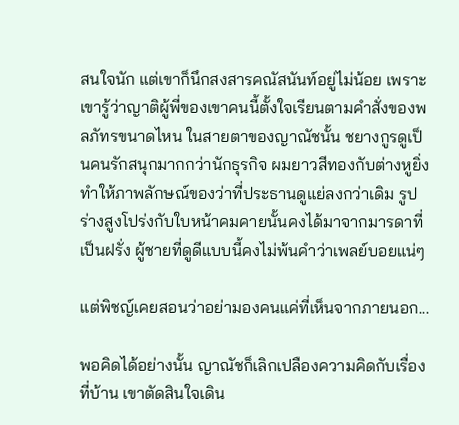สนใจนัก แต่เขาก็นึกสงสารคณัสนันท์อยู่ไม่น้อย เพราะเขารู้ว่าญาติผู้พี่ของเขาคนนี้ตั้งใจเรียนตามคำสั่งของพลภัทรขนาดไหน ในสายตาของญาณัชนั้น ชยางกูรดูเป็นคนรักสนุกมากกว่านักธุรกิจ ผมยาวสีทองกับต่างหูยิ่งทำให้ภาพลักษณ์ของว่าที่ประธานดูแย่ลงกว่าเดิม รูปร่างสูงโปร่งกับใบหน้าคมคายนั้นคงได้มาจากมารดาที่เป็นฝรั่ง ผู้ชายที่ดูดีแบบนี้คงไม่พ้นคำว่าเพลย์บอยแน่ๆ

แต่พิชญ์เคยสอนว่าอย่ามองคนแค่ที่เห็นจากภายนอก...

พอคิดได้อย่างนั้น ญาณัชก็เลิกเปลืองความคิดกับเรื่องที่บ้าน เขาตัดสินใจเดิน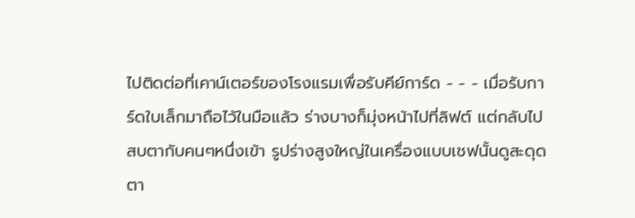ไปติดต่อที่เคาน์เตอร์ของโรงแรมเพื่อรับคีย์การ์ด - - - เมื่อรับการ์ดใบเล็กมาถือไว้ในมือแล้ว ร่างบางก็มุ่งหน้าไปที่ลิฟต์ แต่กลับไปสบตากับคนๆหนึ่งเข้า รูปร่างสูงใหญ่ในเครื่องแบบเชฟนั้นดูสะดุดตา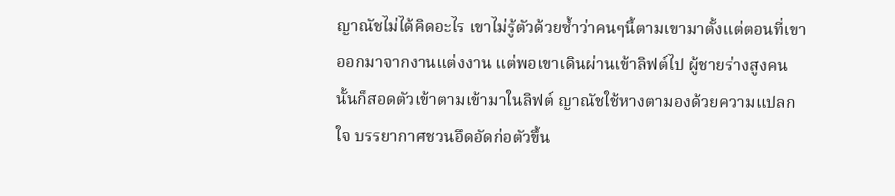ญาณัชไม่ได้คิดอะไร เขาไม่รู้ตัวด้วยซ้ำว่าคนๆนี้ตามเขามาตั้งแต่ตอนที่เขาออกมาจากงานแต่งงาน แต่พอเขาเดินผ่านเข้าลิฟต์ไป ผู้ชายร่างสูงคนนั้นก็สอดตัวเข้าตามเข้ามาในลิฟต์ ญาณัชใช้หางตามองด้วยความแปลกใจ บรรยากาศชวนอึดอัดก่อตัวขึ้น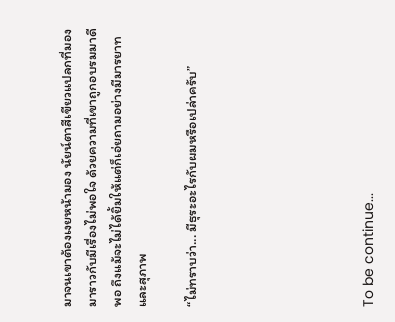มาจนเขาต้องเงยหน้ามอง นัยน์ตาสีเขียวแปลกที่มองมาราวกับมีเรื่องไม่พอใจ ด้วยความที่เขาถูกอบรมมาดีพอ ถึงแม้จะไม่ได้ยิ้มให้แต่ก็เอ่ยถามอย่างมีมารยาทและสุภาพ

“ไม่ทราบว่า... มีธุระอะไรกับผมหรือเปล่าครับ”






To be continue...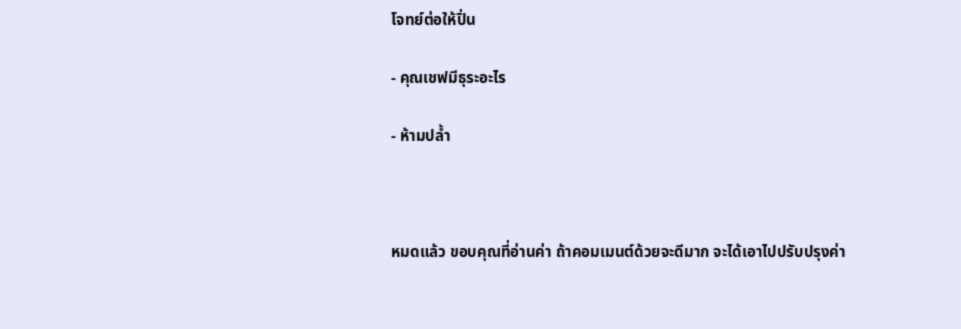โจทย์ต่อให้ปิ่น

- คุณเชฟมีธุระอะไร

- ห้ามปล้ำ



หมดแล้ว ขอบคุณที่อ่านค่า ถ้าคอมเมนต์ด้วยจะดีมาก จะได้เอาไปปรับปรุงค่า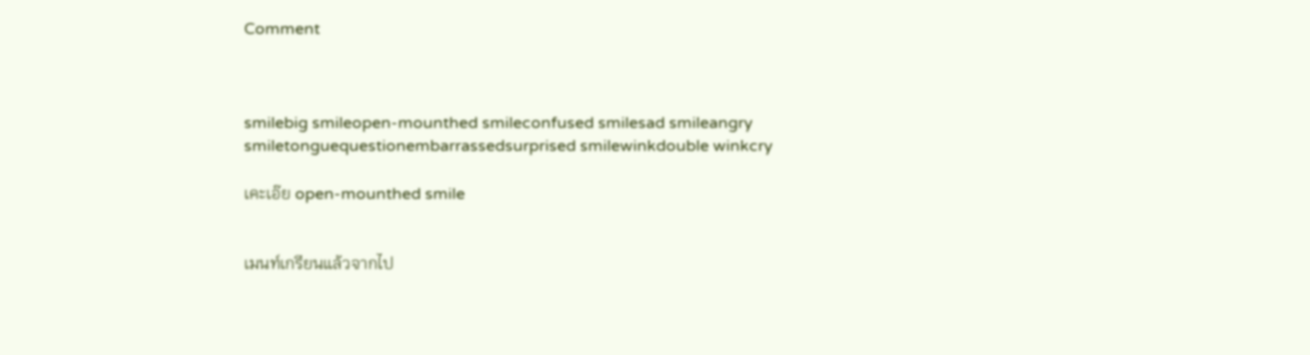Comment



smilebig smileopen-mounthed smileconfused smilesad smileangry smiletonguequestionembarrassedsurprised smilewinkdouble winkcry

เคะเอ๊ย open-mounthed smile


เมนท์เกรียนแล้วจากไป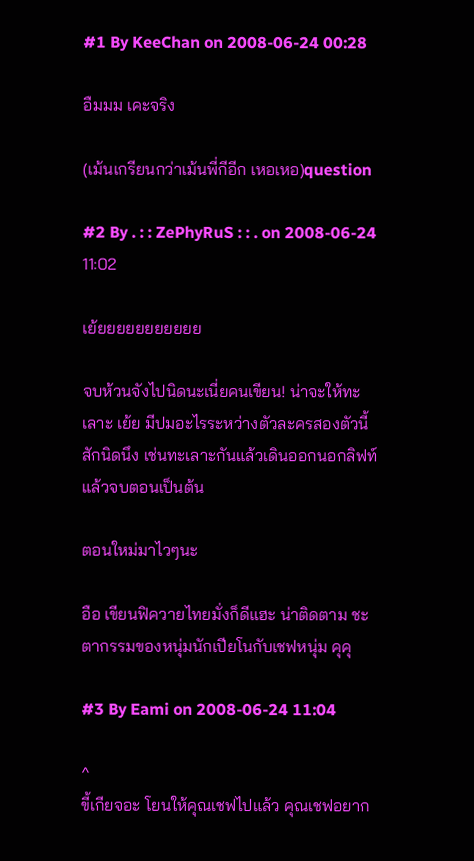#1 By KeeChan on 2008-06-24 00:28

อืมมม เคะจริง

(เม้นเกรียนกว่าเม้นพี่กีอีก เหอเหอ)question

#2 By . : : ZePhyRuS : : . on 2008-06-24 11:02

เย้ยยยยยยยยยยย

จบห้วนจังไปนิดนะเนี่ยคนเขียน! น่าจะให้ทะเลาะ เย้ย มีปมอะไรระหว่างตัวละครสองตัวนี้สักนิดนึง เช่นทะเลาะกันแล้วเดินออกนอกลิฟท์แล้วจบตอนเป็นต้น

ตอนใหม่มาไวๆนะ

อือ เขียนฟิควายไทยมั่งก็ดีแฮะ น่าติดตาม ชะตากรรมของหนุ่มนักเปียโนกับเชฟหนุ่ม คุคุ

#3 By Eami on 2008-06-24 11:04

^
ขี้เกียจอะ โยนให้คุณเชฟไปแล้ว คุณเชฟอยาก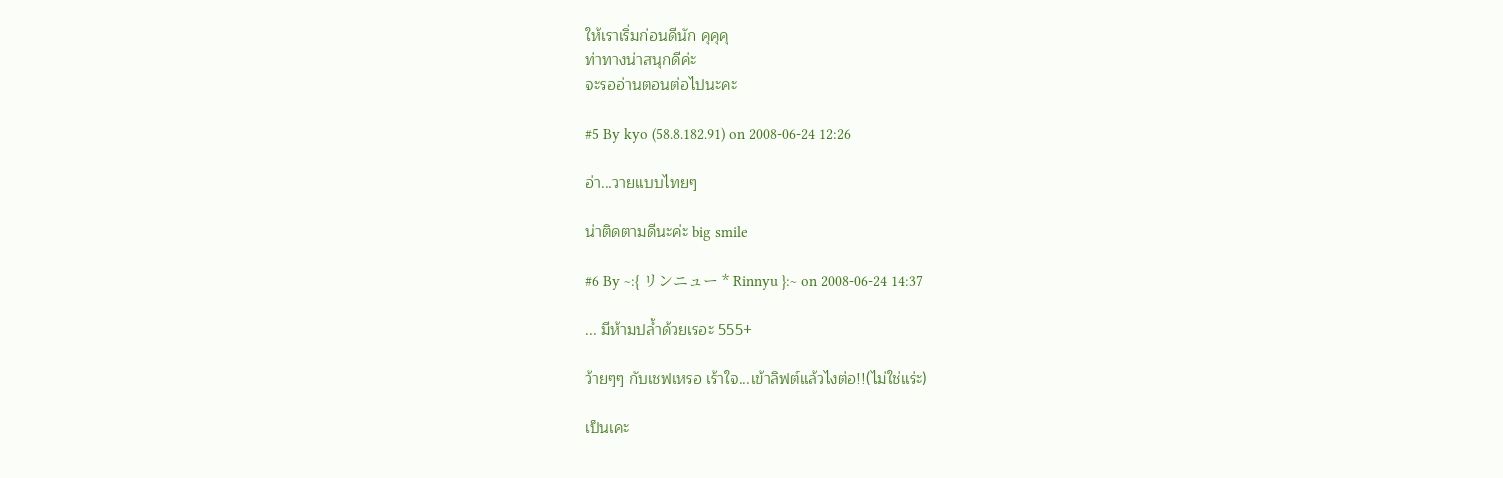ให้เราเริ่มก่อนดีนัก คุคุคุ
ท่าทางน่าสนุกดีค่ะ
จะรออ่านตอนต่อไปนะคะ

#5 By kyo (58.8.182.91) on 2008-06-24 12:26

อ่า...วายแบบไทยๆ

น่าติดตามดีนะค่ะ big smile

#6 By ~:{ リンニュー * Rinnyu }:~ on 2008-06-24 14:37

... มีห้ามปล้ำด้วยเรอะ 555+

ว้ายๆๆ กับเชฟเหรอ เร้าใจ...เข้าลิฟต์แล้วไงต่อ!!(ไม่ใช่แร่ะ)

เป็นเคะ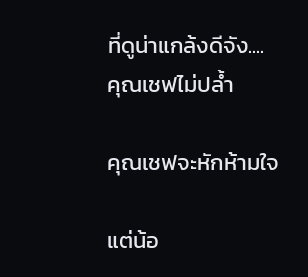ที่ดูน่าแกล้งดีจัง....
คุณเชฟไม่ปล้ำ

คุณเชฟจะหักห้ามใจ

แต่น้อ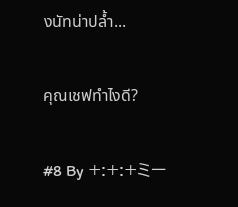งนัทน่าปล้ำ...

คุณเชฟทำไงดี?

#8 By +:+:+ミー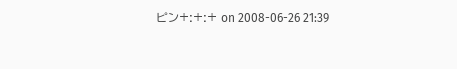ピン+:+:+ on 2008-06-26 21:39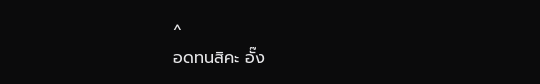^
อดทนสิคะ อั๊ง